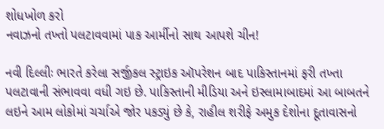શોધખોળ કરો
નવાઝનો તખ્તો પલટાવવામાં પાક આર્મીનો સાથ આપશે ચીન!

નવી દિલ્લીઃ ભારતે કરેલા સર્જીકલ સ્ટ્રાઇક ઑપરેશન બાદ પાકિસ્તાનમાં ફરી તખ્તા પલટાવાની સંભાવવા વધી ગઇ છે. પાકિસ્તાની મીડિયા અને ઇસ્લામાબાદમાં આ બાબતને લઇને આમ લોકોમાં ચર્ચાએ જોર પકડ્યું છે કે, રાહીલ શરીફે અમુક દેશોના દૂતાવાસનો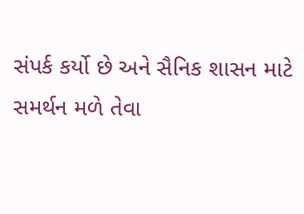સંપર્ક કર્યો છે અને સૈનિક શાસન માટે સમર્થન મળે તેવા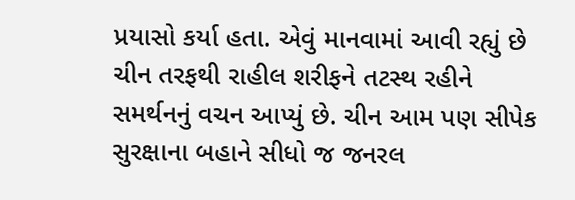પ્રયાસો કર્યા હતા. એવું માનવામાં આવી રહ્યું છે ચીન તરફથી રાહીલ શરીફને તટસ્થ રહીને સમર્થનનું વચન આપ્યું છે. ચીન આમ પણ સીપેક સુરક્ષાના બહાને સીધો જ જનરલ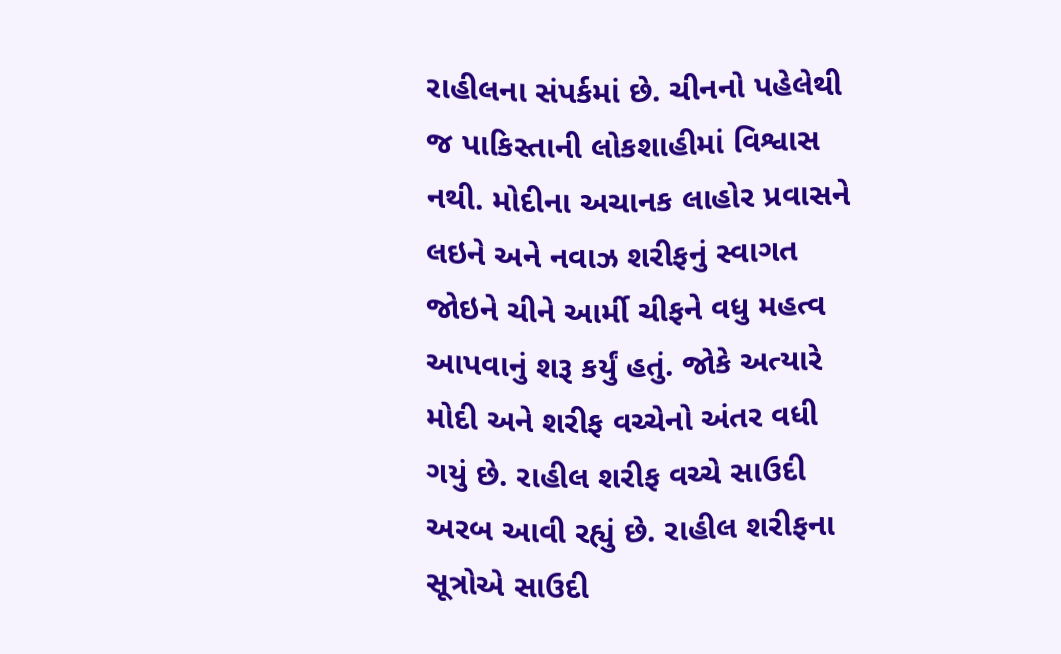રાહીલના સંપર્કમાં છે. ચીનનો પહેલેથી જ પાકિસ્તાની લોકશાહીમાં વિશ્વાસ નથી. મોદીના અચાનક લાહોર પ્રવાસને લઇને અને નવાઝ શરીફનું સ્વાગત જોઇને ચીને આર્મી ચીફને વધુ મહત્વ આપવાનું શરૂ કર્યું હતું. જોકે અત્યારે મોદી અને શરીફ વચ્ચેનો અંતર વધી ગયું છે. રાહીલ શરીફ વચ્ચે સાઉદી અરબ આવી રહ્યું છે. રાહીલ શરીફના સૂત્રોએ સાઉદી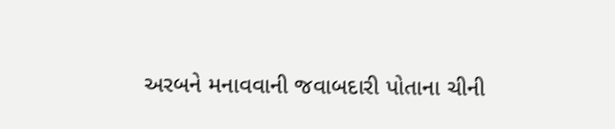અરબને મનાવવાની જવાબદારી પોતાના ચીની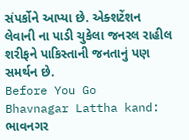સંપર્કોને આપ્યા છે. એક્શટેંશન લેવાની ના પાડી ચુકેલા જનરલ રાહીલ શરીફને પાકિસ્તાની જનતાનું પણ સમર્થન છે.
Before You Go
Bhavnagar Lattha kand: ભાવનગર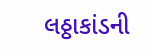લઠ્ઠાકાંડની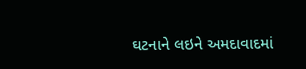ઘટનાને લઇને અમદાવાદમાં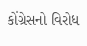કોંગ્રેસનો વિરોધ